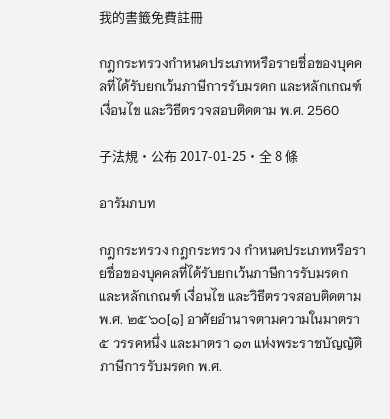我的書籤免費註冊

กฎกระทรวงกำหนดประเภทหรือรายชื่อของบุคคลที่ได้รับยกเว้นภาษีการรับมรดก และหลักเกณฑ์ เงื่อนไข และวิธีตรวจสอบติดตาม พ.ศ. 2560

子法規・公布 2017-01-25・全 8 條

อารัมภบท

กฎกระทรวง กฎกระทรวง กำหนดประเภทหรือรายชื่อของบุคคลที่ได้รับยกเว้นภาษีการรับมรดก และหลักเกณฑ์ เงื่อนไข และวิธีตรวจสอบติดตาม พ.ศ. ๒๕๖๐[๑] อาศัยอำนาจตามความในมาตรา ๕ วรรคหนึ่ง และมาตรา ๑๓ แห่งพระราชบัญญัติภาษีการรับมรดก พ.ศ.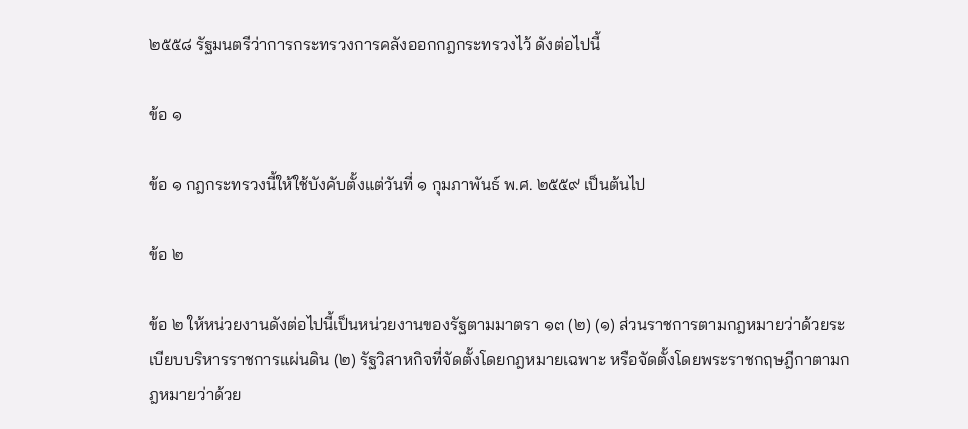๒๕๕๘ รัฐมนตรีว่าการกระทรวงการคลังออกกฎกระทรวงไว้ ดังต่อไปนี้

ข้อ ๑

ข้อ ๑ กฎกระทรวงนี้ให้ใช้บังคับตั้งแต่วันที่ ๑ กุมภาพันธ์ พ.ศ. ๒๕๕๙ เป็นต้นไป

ข้อ ๒

ข้อ ๒ ให้หน่วยงานดังต่อไปนี้เป็นหน่วยงานของรัฐตามมาตรา ๑๓ (๒) (๑) ส่วนราชการตามกฎหมายว่าด้วยระเบียบบริหารราชการแผ่นดิน (๒) รัฐวิสาหกิจที่จัดตั้งโดยกฎหมายเฉพาะ หรือจัดตั้งโดยพระราชกฤษฎีกาตามกฎหมายว่าด้วย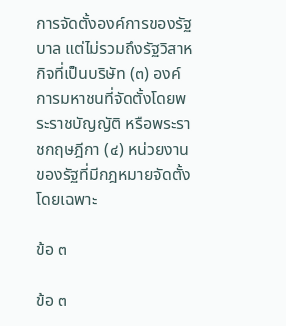การจัดตั้งองค์การของรัฐบาล แต่ไม่รวมถึงรัฐวิสาหกิจที่เป็นบริษัท (๓) องค์การมหาชนที่จัดตั้งโดยพระราชบัญญัติ หรือพระราชกฤษฎีกา (๔) หน่วยงานของรัฐที่มีกฎหมายจัดตั้งโดยเฉพาะ

ข้อ ๓

ข้อ ๓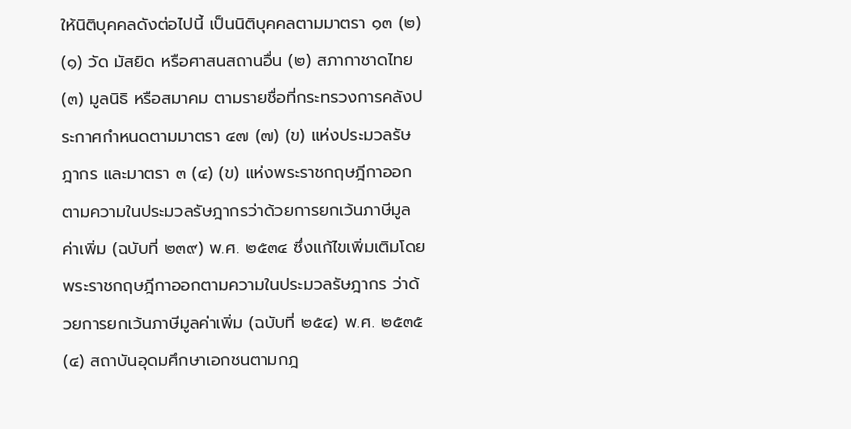ให้นิติบุคคลดังต่อไปนี้ เป็นนิติบุคคลตามมาตรา ๑๓ (๒) (๑) วัด มัสยิด หรือศาสนสถานอื่น (๒) สภากาชาดไทย (๓) มูลนิธิ หรือสมาคม ตามรายชื่อที่กระทรวงการคลังประกาศกำหนดตามมาตรา ๔๗ (๗) (ข) แห่งประมวลรัษฎากร และมาตรา ๓ (๔) (ข) แห่งพระราชกฤษฎีกาออกตามความในประมวลรัษฎากรว่าด้วยการยกเว้นภาษีมูลค่าเพิ่ม (ฉบับที่ ๒๓๙) พ.ศ. ๒๕๓๔ ซึ่งแก้ไขเพิ่มเติมโดยพระราชกฤษฎีกาออกตามความในประมวลรัษฎากร ว่าด้วยการยกเว้นภาษีมูลค่าเพิ่ม (ฉบับที่ ๒๕๔) พ.ศ. ๒๕๓๕ (๔) สถาบันอุดมศึกษาเอกชนตามกฎ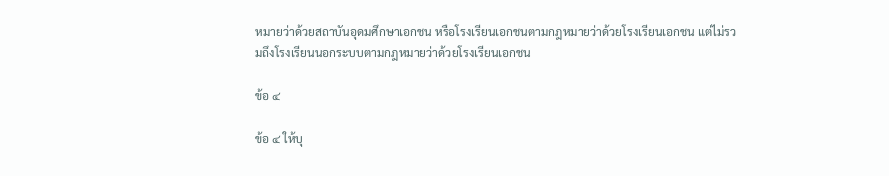หมายว่าด้วยสถาบันอุดมศึกษาเอกชน หรือโรงเรียนเอกชนตามกฎหมายว่าด้วยโรงเรียนเอกชน แต่ไม่รวมถึงโรงเรียนนอกระบบตามกฎหมายว่าด้วยโรงเรียนเอกชน

ข้อ ๔

ข้อ ๔ ให้บุ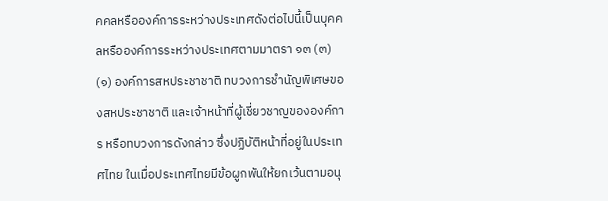คคลหรือองค์การระหว่างประเทศดังต่อไปนี้เป็นบุคคลหรือองค์การระหว่างประเทศตามมาตรา ๑๓ (๓) (๑) องค์การสหประชาชาติ ทบวงการชำนัญพิเศษของสหประชาชาติ และเจ้าหน้าที่ผู้เชี่ยวชาญขององค์การ หรือทบวงการดังกล่าว ซึ่งปฏิบัติหน้าที่อยู่ในประเทศไทย ในเมื่อประเทศไทยมีข้อผูกพันให้ยกเว้นตามอนุ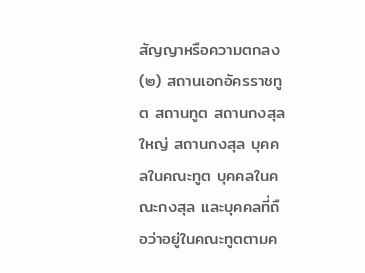สัญญาหรือความตกลง (๒) สถานเอกอัครราชทูต สถานทูต สถานกงสุลใหญ่ สถานกงสุล บุคคลในคณะทูต บุคคลในคณะกงสุล และบุคคลที่ถือว่าอยู่ในคณะทูตตามค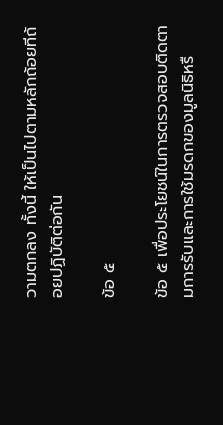วามตกลง ทั้งนี้ ให้เป็นไปตามหลักถ้อยทีถ้อยปฏิบัติต่อกัน

ข้อ ๕

ข้อ ๕ เพื่อประโยชน์ในการตรวจสอบติดตามการรับและการใช้มรดกของมูลนิธิหรื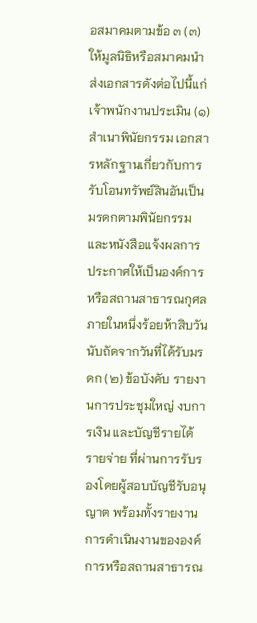อสมาคมตามข้อ ๓ (๓) ให้มูลนิธิหรือสมาคมนำส่งเอกสารดังต่อไปนี้แก่เจ้าพนักงานประเมิน (๑) สำเนาพินัยกรรม เอกสารหลักฐานเกี่ยวกับการรับโอนทรัพย์สินอันเป็นมรดกตามพินัยกรรมและหนังสือแจ้งผลการประกาศให้เป็นองค์การหรือสถานสาธารณกุศล ภายในหนึ่งร้อยห้าสิบวันนับถัดจากวันที่ได้รับมรดก (๒) ข้อบังคับ รายงานการประชุมใหญ่ งบการเงิน และบัญชีรายได้รายจ่าย ที่ผ่านการรับรองโดยผู้สอบบัญชีรับอนุญาต พร้อมทั้งรายงานการดำเนินงานขององค์การหรือสถานสาธารณ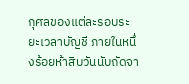กุศลของแต่ละรอบระยะเวลาบัญชี ภายในหนึ่งร้อยห้าสิบวันนับถัดจา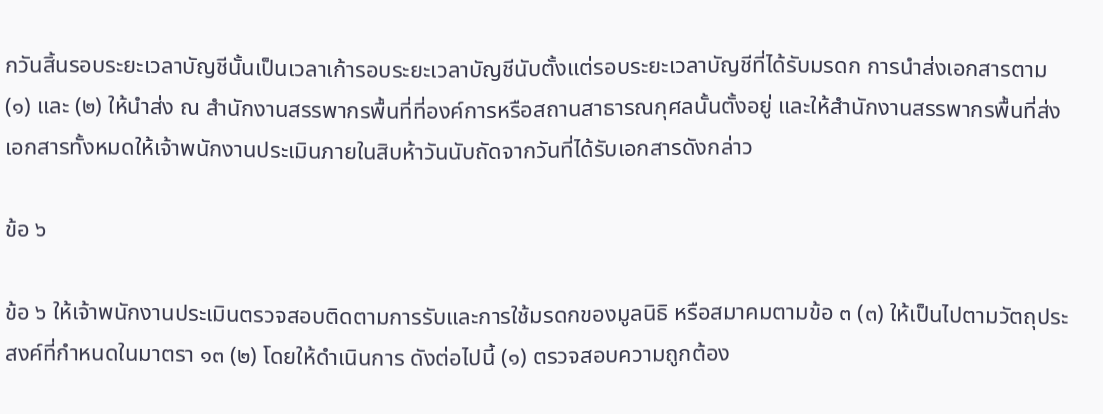กวันสิ้นรอบระยะเวลาบัญชีนั้นเป็นเวลาเก้ารอบระยะเวลาบัญชีนับตั้งแต่รอบระยะเวลาบัญชีที่ได้รับมรดก การนำส่งเอกสารตาม (๑) และ (๒) ให้นำส่ง ณ สำนักงานสรรพากรพื้นที่ที่องค์การหรือสถานสาธารณกุศลนั้นตั้งอยู่ และให้สำนักงานสรรพากรพื้นที่ส่งเอกสารทั้งหมดให้เจ้าพนักงานประเมินภายในสิบห้าวันนับถัดจากวันที่ได้รับเอกสารดังกล่าว

ข้อ ๖

ข้อ ๖ ให้เจ้าพนักงานประเมินตรวจสอบติดตามการรับและการใช้มรดกของมูลนิธิ หรือสมาคมตามข้อ ๓ (๓) ให้เป็นไปตามวัตถุประสงค์ที่กำหนดในมาตรา ๑๓ (๒) โดยให้ดำเนินการ ดังต่อไปนี้ (๑) ตรวจสอบความถูกต้อง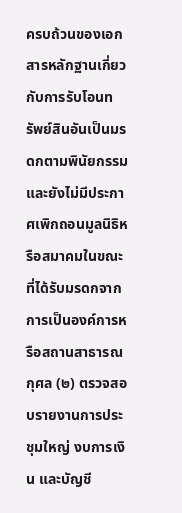ครบถ้วนของเอกสารหลักฐานเกี่ยวกับการรับโอนทรัพย์สินอันเป็นมรดกตามพินัยกรรม และยังไม่มีประกาศเพิกถอนมูลนิธิหรือสมาคมในขณะที่ได้รับมรดกจากการเป็นองค์การหรือสถานสาธารณกุศล (๒) ตรวจสอบรายงานการประชุมใหญ่ งบการเงิน และบัญชี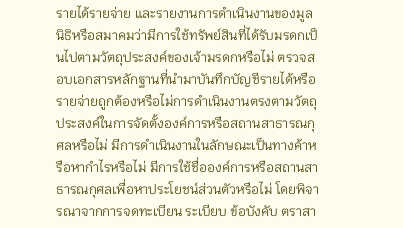รายได้รายจ่าย และรายงานการดำเนินงานของมูลนิธิหรือสมาคมว่ามีการใช้ทรัพย์สินที่ได้รับมรดกเป็นไปตามวัตถุประสงค์ของเจ้ามรดกหรือไม่ ตรวจสอบเอกสารหลักฐานที่นำมาบันทึกบัญชีรายได้หรือรายจ่ายถูกต้องหรือไม่การดำเนินงานตรงตามวัตถุประสงค์ในการจัดตั้งองค์การหรือสถานสาธารณกุศลหรือไม่ มีการดำเนินงานในลักษณะเป็นทางค้าหรือหากำไรหรือไม่ มีการใช้ชื่อองค์การหรือสถานสาธารณกุศลเพื่อหาประโยชน์ส่วนตัวหรือไม่ โดยพิจารณาจากการจดทะเบียน ระเบียบ ข้อบังคับ ตราสา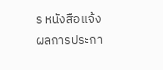ร หนังสือแจ้งผลการประกา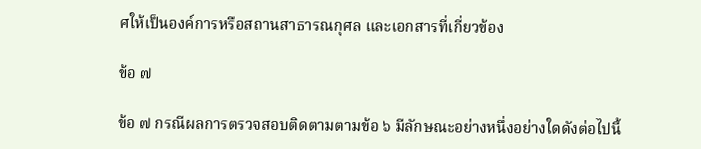ศให้เป็นองค์การหรือสถานสาธารณกุศล และเอกสารที่เกี่ยวข้อง

ข้อ ๗

ข้อ ๗ กรณีผลการตรวจสอบติดตามตามข้อ ๖ มีลักษณะอย่างหนึ่งอย่างใดดังต่อไปนี้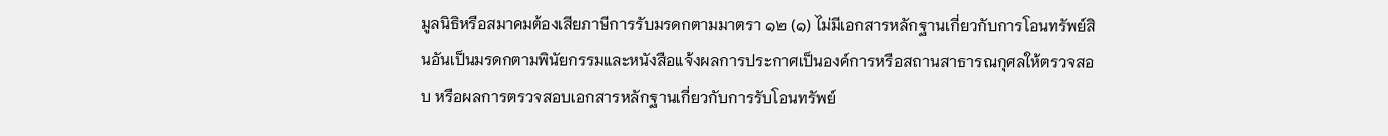มูลนิธิหรือสมาคมต้องเสียภาษีการรับมรดกตามมาตรา ๑๒ (๑) ไม่มีเอกสารหลักฐานเกี่ยวกับการโอนทรัพย์สินอันเป็นมรดกตามพินัยกรรมและหนังสือแจ้งผลการประกาศเป็นองค์การหรือสถานสาธารณกุศลให้ตรวจสอบ หรือผลการตรวจสอบเอกสารหลักฐานเกี่ยวกับการรับโอนทรัพย์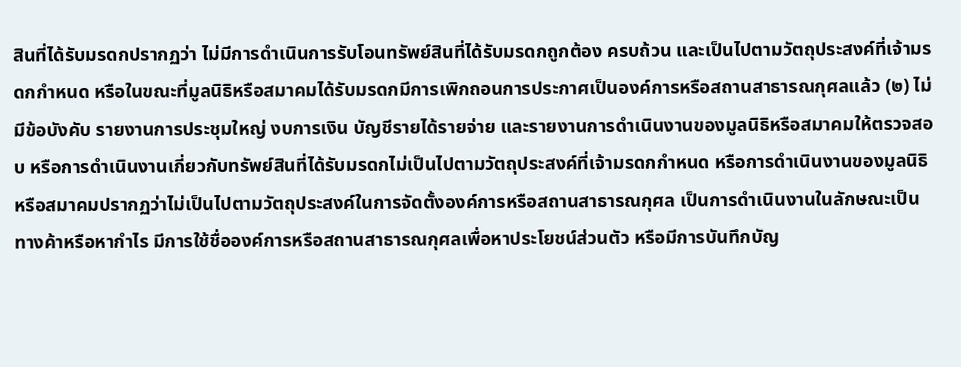สินที่ได้รับมรดกปรากฏว่า ไม่มีการดำเนินการรับโอนทรัพย์สินที่ได้รับมรดกถูกต้อง ครบถ้วน และเป็นไปตามวัตถุประสงค์ที่เจ้ามรดกกำหนด หรือในขณะที่มูลนิธิหรือสมาคมได้รับมรดกมีการเพิกถอนการประกาศเป็นองค์การหรือสถานสาธารณกุศลแล้ว (๒) ไม่มีข้อบังคับ รายงานการประชุมใหญ่ งบการเงิน บัญชีรายได้รายจ่าย และรายงานการดำเนินงานของมูลนิธิหรือสมาคมให้ตรวจสอบ หรือการดำเนินงานเกี่ยวกับทรัพย์สินที่ได้รับมรดกไม่เป็นไปตามวัตถุประสงค์ที่เจ้ามรดกกำหนด หรือการดำเนินงานของมูลนิธิหรือสมาคมปรากฏว่าไม่เป็นไปตามวัตถุประสงค์ในการจัดตั้งองค์การหรือสถานสาธารณกุศล เป็นการดำเนินงานในลักษณะเป็นทางค้าหรือหากำไร มีการใช้ชื่อองค์การหรือสถานสาธารณกุศลเพื่อหาประโยชน์ส่วนตัว หรือมีการบันทึกบัญ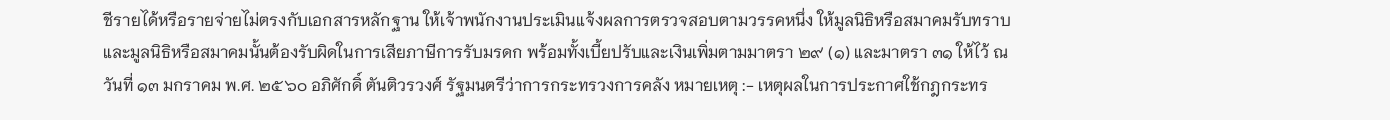ชีรายได้หรือรายจ่ายไม่ตรงกับเอกสารหลักฐาน ให้เจ้าพนักงานประเมินแจ้งผลการตรวจสอบตามวรรคหนึ่ง ให้มูลนิธิหรือสมาคมรับทราบและมูลนิธิหรือสมาคมนั้นต้องรับผิดในการเสียภาษีการรับมรดก พร้อมทั้งเบี้ยปรับและเงินเพิ่มตามมาตรา ๒๙ (๑) และมาตรา ๓๑ ให้ไว้ ณ วันที่ ๑๓ มกราคม พ.ศ. ๒๕๖๐ อภิศักดิ์ ตันติวรวงศ์ รัฐมนตรีว่าการกระทรวงการคลัง หมายเหตุ :- เหตุผลในการประกาศใช้กฎกระทร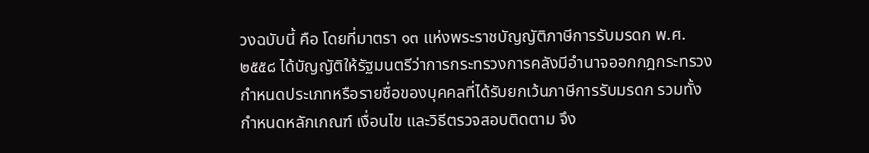วงฉบับนี้ คือ โดยที่มาตรา ๑๓ แห่งพระราชบัญญัติภาษีการรับมรดก พ.ศ. ๒๕๕๘ ได้บัญญัติให้รัฐมนตรีว่าการกระทรวงการคลังมีอำนาจออกกฎกระทรวงกำหนดประเภทหรือรายชื่อของบุคคลที่ได้รับยกเว้นภาษีการรับมรดก รวมทั้งกำหนดหลักเกณฑ์ เงื่อนไข และวิธีตรวจสอบติดตาม จึง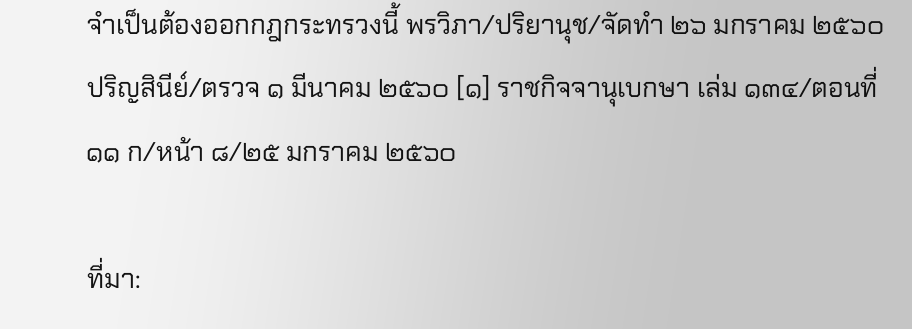จำเป็นต้องออกกฎกระทรวงนี้ พรวิภา/ปริยานุช/จัดทำ ๒๖ มกราคม ๒๕๖๐ ปริญสินีย์/ตรวจ ๑ มีนาคม ๒๕๖๐ [๑] ราชกิจจานุเบกษา เล่ม ๑๓๔/ตอนที่ ๑๑ ก/หน้า ๘/๒๕ มกราคม ๒๕๖๐

ที่มา: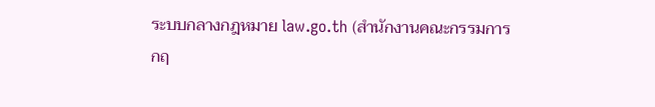ระบบกลางกฎหมาย law.go.th (สำนักงานคณะกรรมการกฤ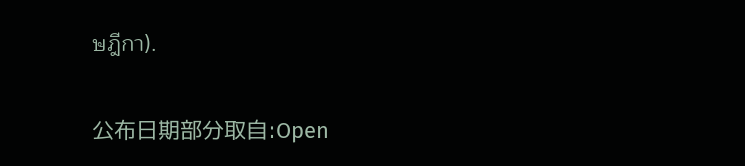ษฎีกา).

公布日期部分取自:Open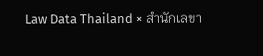Law Data Thailand × สำนักเลขา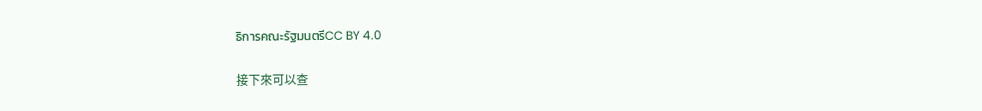ธิการคณะรัฐมนตรีCC BY 4.0

接下來可以查